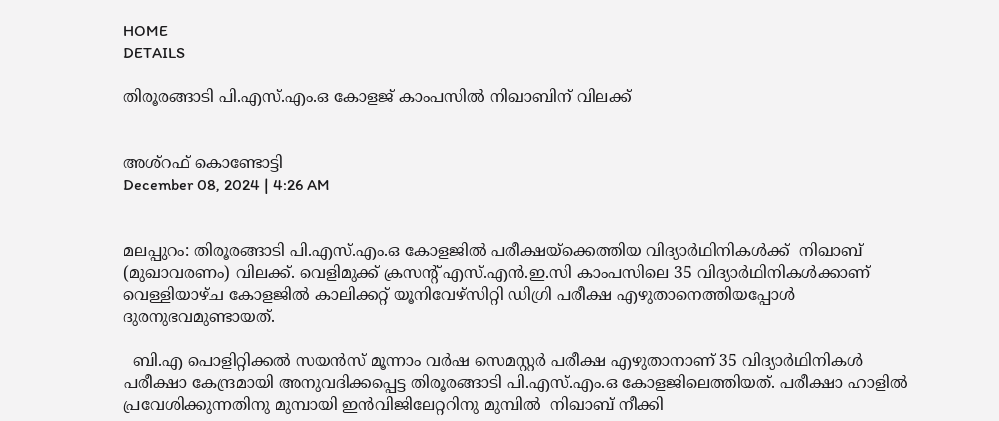HOME
DETAILS

തിരൂരങ്ങാടി പി.എസ്.എം.ഒ കോളജ് കാംപസിൽ നിഖാബിന് വിലക്ക്


അശ്‌റഫ് കൊണ്ടോട്ടി
December 08, 2024 | 4:26 AM


മലപ്പുറം: തിരൂരങ്ങാടി പി.എസ്.എം.ഒ കോളജിൽ പരീക്ഷയ്ക്കെത്തിയ വിദ്യാർഥിനികൾക്ക്  നിഖാബ് (മുഖാവരണം) വിലക്ക്. വെളിമുക്ക് ക്രസന്റ് എസ്.എൻ.ഇ.സി കാംപസിലെ 35 വിദ്യാർഥിനികൾക്കാണ് വെള്ളിയാഴ്ച കോളജിൽ കാലിക്കറ്റ് യൂനിവേഴ്‌സിറ്റി ഡിഗ്രി പരീക്ഷ എഴുതാനെത്തിയപ്പോൾ ദുരനുഭവമുണ്ടായത്.

  ബി.എ പൊളിറ്റിക്കൽ സയൻസ് മൂന്നാം വർഷ സെമസ്റ്റർ പരീക്ഷ എഴുതാനാണ് 35 വിദ്യാർഥിനികൾ പരീക്ഷാ കേന്ദ്രമായി അനുവദിക്കപ്പെട്ട തിരൂരങ്ങാടി പി.എസ്.എം.ഒ കോളജിലെത്തിയത്. പരീക്ഷാ ഹാളിൽ പ്രവേശിക്കുന്നതിനു മുമ്പായി ഇൻവിജിലേറ്ററിനു മുമ്പിൽ  നിഖാബ് നീക്കി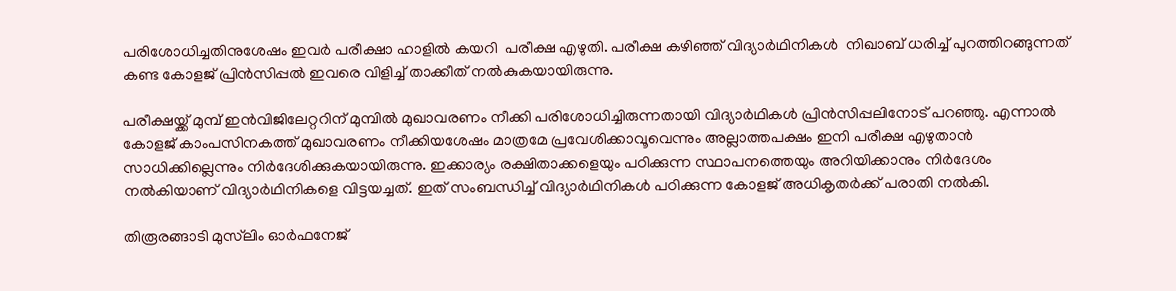പരിശോധിച്ചതിനുശേഷം ഇവർ പരീക്ഷാ ഹാളിൽ കയറി  പരീക്ഷ എഴുതി. പരീക്ഷ കഴിഞ്ഞ് വിദ്യാർഥിനികൾ  നിഖാബ് ധരിച്ച് പുറത്തിറങ്ങുന്നത് കണ്ട കോളജ് പ്രിൻസിപ്പൽ ഇവരെ വിളിച്ച് താക്കീത് നൽകുകയായിരുന്നു.

പരീക്ഷയ്ക്ക് മുമ്പ് ഇൻവിജിലേറ്ററിന് മുമ്പിൽ മുഖാവരണം നീക്കി പരിശോധിച്ചിരുന്നതായി വിദ്യാർഥികൾ പ്രിൻസിപ്പലിനോട് പറഞ്ഞു. എന്നാൽ കോളജ് കാംപസിനകത്ത് മുഖാവരണം നീക്കിയശേഷം മാത്രമേ പ്രവേശിക്കാവൂവെന്നും അല്ലാത്തപക്ഷം ഇനി പരീക്ഷ എഴുതാൻ സാധിക്കില്ലെന്നും നിർദേശിക്കുകയായിരുന്നു. ഇക്കാര്യം രക്ഷിതാക്കളെയും പഠിക്കുന്ന സ്ഥാപനത്തെയും അറിയിക്കാനും നിർദേശം നൽകിയാണ് വിദ്യാർഥിനികളെ വിട്ടയച്ചത്. ഇത് സംബന്ധിച്ച് വിദ്യാർഥിനികൾ പഠിക്കുന്ന കോളജ് അധികൃതർക്ക് പരാതി നൽകി.

തിരൂരങ്ങാടി മുസ്‌ലിം ഓർഫനേജ്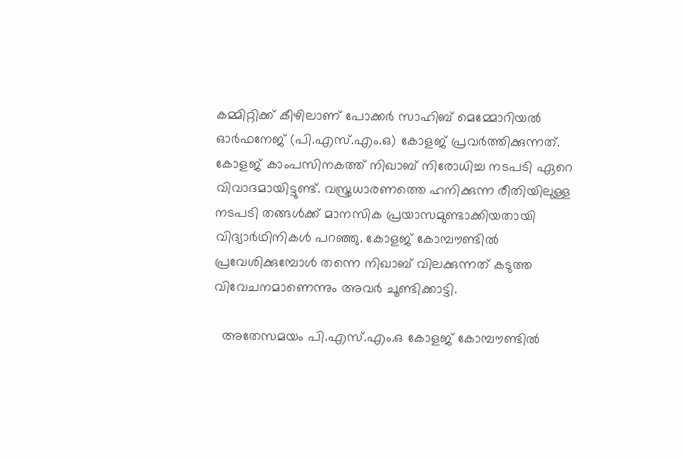കമ്മിറ്റിക്ക് കീഴിലാണ് പോക്കർ സാഹിബ് മെമ്മോറിയൽ ഓർഫനേജ് (പി.എസ്.എം.ഒ) കോളജ് പ്രവർത്തിക്കുന്നത്. കോളജ് കാംപസിനകത്ത് നിഖാബ് നിരോധിച്ച നടപടി ഏറെ വിവാദമായിട്ടുണ്ട്. വസ്ത്രധാരണത്തെ ഹനിക്കുന്ന രീതിയിലുള്ള നടപടി തങ്ങൾക്ക് മാനസിക പ്രയാസമുണ്ടാക്കിയതായി വിദ്യാർഥിനികൾ പറഞ്ഞു. കോളജ് കോമ്പൗണ്ടിൽ പ്രവേശിക്കുമ്പോൾ തന്നെ നിഖാബ് വിലക്കുന്നത് കടുത്ത വിവേചനമാണെന്നും അവർ ചൂണ്ടിക്കാട്ടി.

  അതേസമയം പി.എസ്.എം.ഒ കോളജ് കോമ്പൗണ്ടിൽ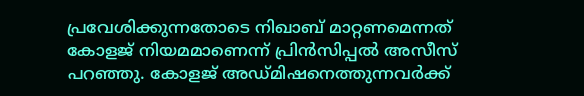പ്രവേശിക്കുന്നതോടെ നിഖാബ് മാറ്റണമെന്നത് കോളജ് നിയമമാണെന്ന് പ്രിൻസിപ്പൽ അസീസ് പറഞ്ഞു. കോളജ് അഡ്മിഷനെത്തുന്നവർക്ക്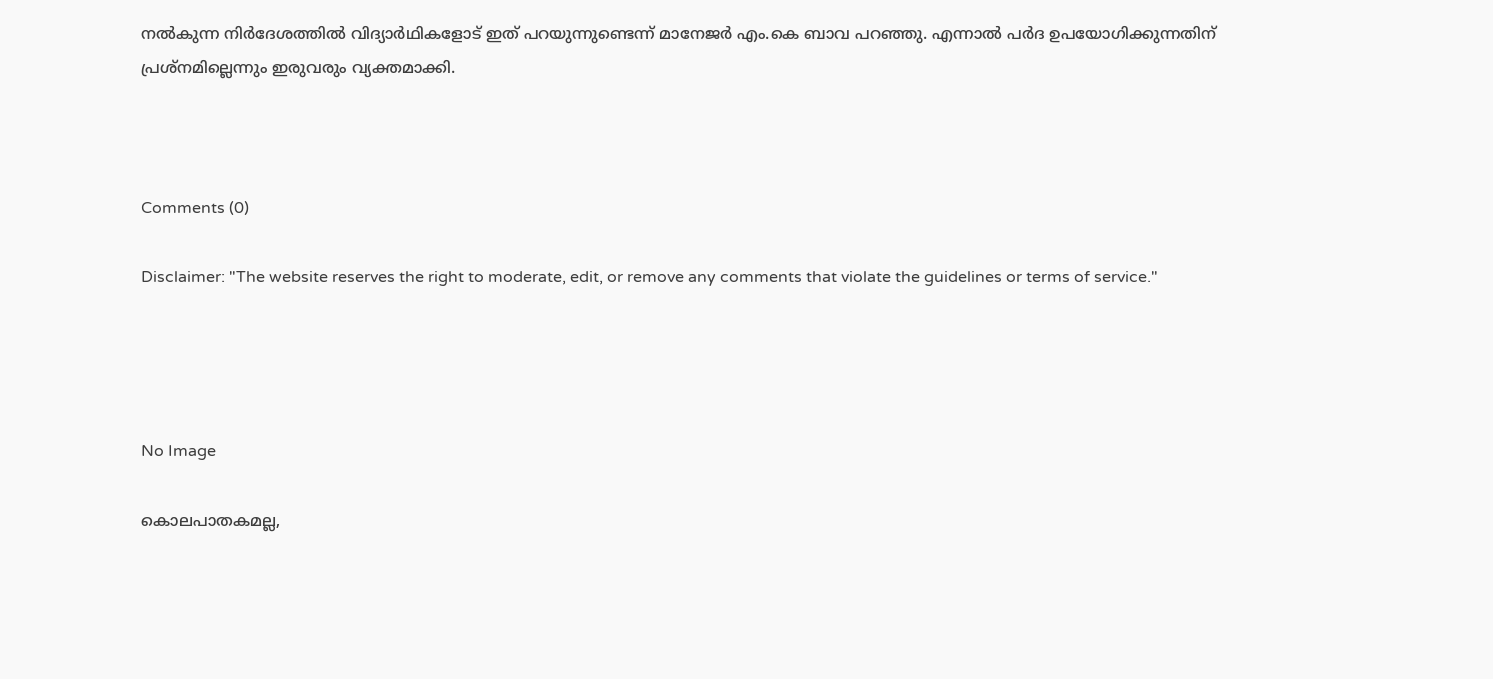നൽകുന്ന നിർദേശത്തിൽ വിദ്യാർഥികളോട് ഇത് പറയുന്നുണ്ടെന്ന് മാനേജർ എം.കെ ബാവ പറഞ്ഞു. എന്നാൽ പർദ ഉപയോഗിക്കുന്നതിന് പ്രശ്‌നമില്ലെന്നും ഇരുവരും വ്യക്തമാക്കി.



Comments (0)

Disclaimer: "The website reserves the right to moderate, edit, or remove any comments that violate the guidelines or terms of service."




No Image

കൊലപാതകമല്ല,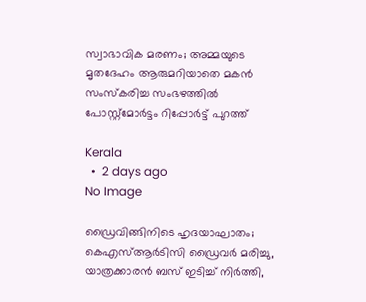സ്വാഭാവിക മരണം; അമ്മയുടെ മൃതദേഹം ആരുമറിയാതെ മകന്‍ സംസ്‌കരിച്ച സംഭഴത്തില്‍ പോസ്റ്റ്‌മോര്‍ട്ടം റിപ്പോര്‍ട്ട് പുറത്ത്

Kerala
  •  2 days ago
No Image

ഡ്രൈവിങ്ങിനിടെ ഹൃദയാഘാതം; കെഎസ്ആർടിസി ഡ്രൈവർ മരിച്ചു, യാത്രക്കാരൻ ബസ് ഇടിച്ച് നിർത്തി,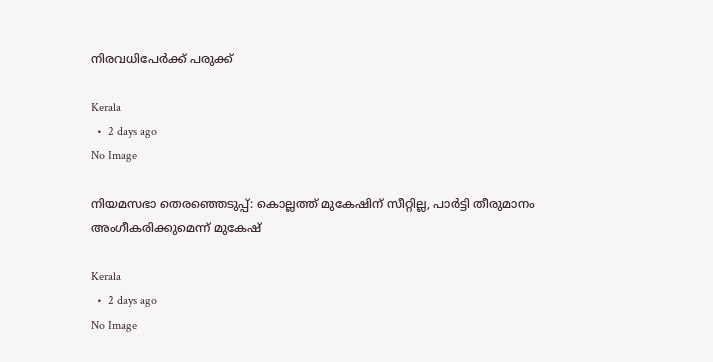നിരവധിപേർക്ക് പരുക്ക്

Kerala
  •  2 days ago
No Image

നിയമസഭാ തെരഞ്ഞെടുപ്പ്: കൊല്ലത്ത് മുകേഷിന് സീറ്റില്ല, പാര്‍ട്ടി തീരുമാനം അംഗീകരിക്കുമെന്ന് മുകേഷ്

Kerala
  •  2 days ago
No Image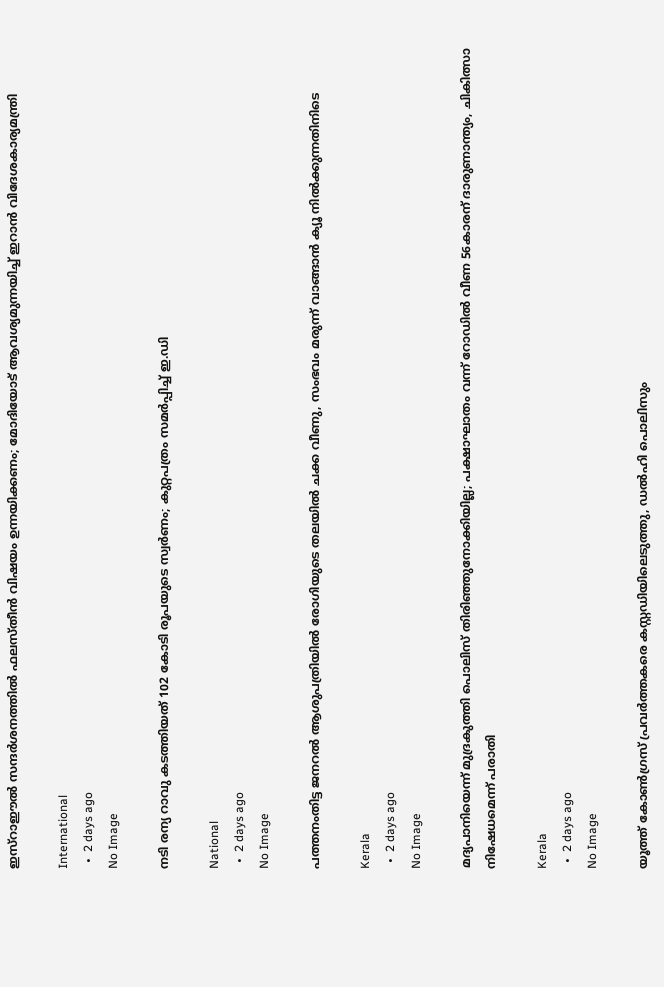ഇസ്‌റാഈല്‍ സന്ദര്‍ശനത്തില്‍ ഫലസ്തീന്‍ വിഷയം ഉന്നയിക്കണം; മോദിയോട് ആവശ്യമുന്നയിച്ച് ഇറാന്‍ വിദേശകാര്യമന്ത്രി

International
  •  2 days ago
No Image

നടി രന്യ റാവു കടത്തിയത് 102 കോടി രൂപയുടെ സ്വർണം; കുറ്റപത്രം സമർപ്പിച്ച് ഇ.ഡി

National
  •  2 days ago
No Image

പത്തനംതിട്ട ജനറല്‍ ആശുപത്രിയില്‍ രോഗിയുടെ തലയില്‍ ചക്ക വീണു, സംഭവം മരുന്ന് വാങ്ങാന്‍ ക്യൂ നില്‍ക്കുന്നതിനിടെ

Kerala
  •  2 days ago
No Image

മദ്യപാനിയെന്ന് മുദ്രകുത്തി പൊലിസ് തിരിഞ്ഞുനോക്കിയില്ല; പക്ഷാഘാതം വന്ന് റോഡില്‍ വീണ 56കാരന് ദാരുണാന്ത്യം, ചികിത്സാ നിഷേധമെന്ന് പരാതി

Kerala
  •  2 days ago
No Image

യൂത്ത് കോൺഗ്രസ് പ്രവർത്തകരെ കസ്റ്റഡിയിലെടുത്തു, ഡൽഹി പൊലിസും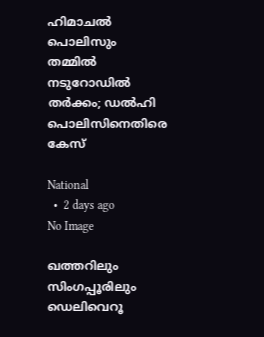ഹിമാചൽ പൊലിസും തമ്മിൽ നടുറോഡിൽ തർക്കം; ഡൽഹി പൊലിസിനെതിരെ കേസ്

National
  •  2 days ago
No Image

ഖത്തറിലും സിംഗപ്പൂരിലും ഡെലിവെറൂ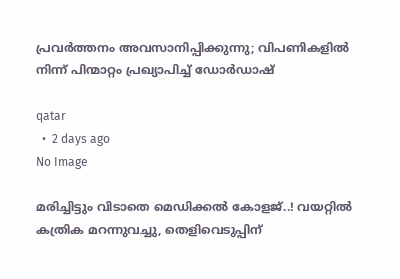പ്രവര്‍ത്തനം അവസാനിപ്പിക്കുന്നു; വിപണികളില്‍ നിന്ന് പിന്മാറ്റം പ്രഖ്യാപിച്ച് ഡോര്‍ഡാഷ്

qatar
  •  2 days ago
No Image

മരിച്ചിട്ടും വിടാതെ മെഡിക്കല്‍ കോളജ്..! വയറ്റില്‍ കത്രിക മറന്നുവച്ചു, തെളിവെടുപ്പിന്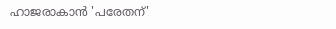ഹാജരാകാന്‍ 'പരേതന്'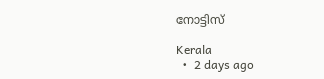നോട്ടിസ്

Kerala
  •  2 days ago